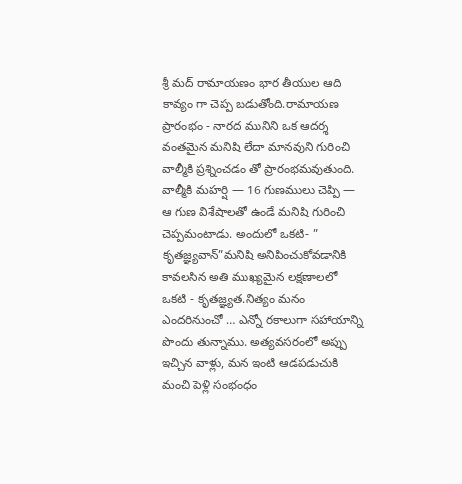శ్రీ మద్ రామాయణం భార తీయుల ఆది కావ్యం గా చెప్ప బడుతోంది.రామాయణ ప్రారంభం - నారద మునిని ఒక ఆదర్శ వంతమైన మనిషి లేదా మానవుని గురించి వాల్మీకి ప్రశ్నించడం తో ప్రారంభమవుతుంది. వాల్మీకి మహర్షి — 16 గుణములు చెప్పి — ఆ గుణ విశేషాలతో ఉండే మనిషి గురించి చెప్పమంటాడు. అందులో ఒకటి- ” కృతజ్ఞ్యవాన్”మనిషి అనిపించుకోవడానికి కావలసిన అతి ముఖ్యమైన లక్షణాలలో ఒకటి - కృతజ్ఞ్యత.నిత్యం మనం ఎందరినుంచో … ఎన్నో రకాలుగా సహాయాన్ని పొందు తున్నాము. అత్యవసరంలో అప్పు ఇచ్చిన వాళ్లు, మన ఇంటి ఆడపడుచుకి మంచి పెళ్లి సంభంధం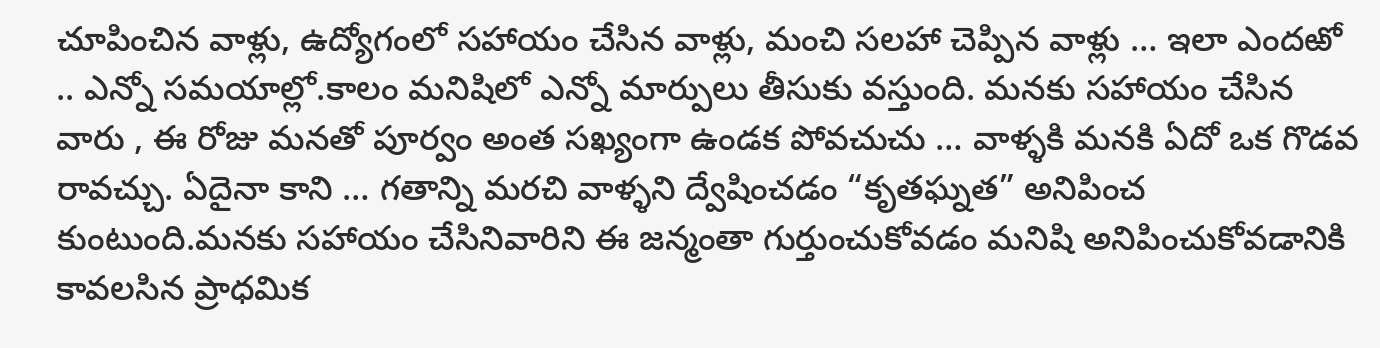చూపించిన వాళ్లు, ఉద్యోగంలో సహాయం చేసిన వాళ్లు, మంచి సలహా చెప్పిన వాళ్లు … ఇలా ఎందఱో .. ఎన్నో సమయాల్లో.కాలం మనిషిలో ఎన్నో మార్పులు తీసుకు వస్తుంది. మనకు సహాయం చేసిన వారు , ఈ రోజు మనతో పూర్వం అంత సఖ్యంగా ఉండక పోవచుచు … వాళ్ళకి మనకి ఏదో ఒక గొడవ రావచ్చు. ఏదైనా కాని … గతాన్ని మరచి వాళ్ళని ద్వేషించడం “కృతఘ్నత” అనిపించ కుంటుంది.మనకు సహాయం చేసినివారిని ఈ జన్మంతా గుర్తుంచుకోవడం మనిషి అనిపించుకోవడానికి కావలసిన ప్రాధమిక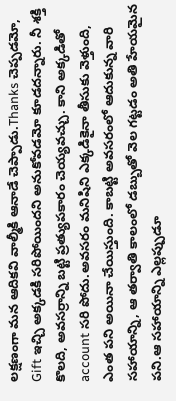లక్షణంగా మన ఆదికవి వాల్మీకి ఆనాడే చెప్పాడు.Thanks చెప్పడమో, Gift ఇచ్చి అక్కడకి సరిపోయిందని అనుకోవడమో కూడదన్నారు. నీ శక్తి కొలది, అవసర్రాన్ని బట్టి ప్రత్యుపకారం చెయ్యవచ్చు. కాని అక్కడితో account సరి పోదు.అవసరం మనిషిని ఎక్కడికైనా తీసుకు వెళ్తుంది, ఎంత పని అయినా చేయిస్తుంది. కాబట్టి అవసరంలో ఆదుకున్న వారి సహాయాన్ని, ఆ తర్వాతి కాలంలో డబ్బుతో వెల గట్టడం అతి హేయమైన పని.ఆ సహాయాన్ని ఎల్లప్పుడూ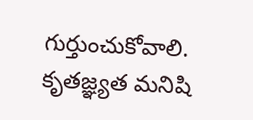గుర్తుంచుకోవాలి. కృతజ్ఞ్యత మనిషి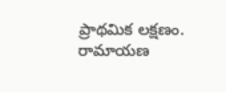ప్రాథమిక లక్షణం.
రామాయణ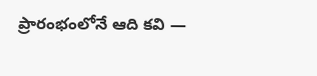ప్రారంభంలోనే ఆది కవి —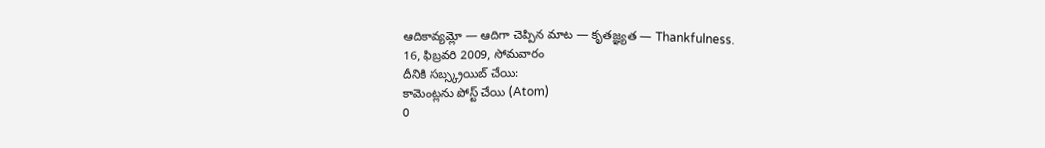ఆదికావ్యమ్లో — ఆదిగా చెప్పిన మాట — కృతజ్ఞ్యత — Thankfulness.
16, ఫిబ్రవరి 2009, సోమవారం
దీనికి సబ్స్క్రయిబ్ చేయి:
కామెంట్లను పోస్ట్ చేయి (Atom)
0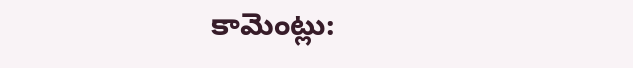కామెంట్లు: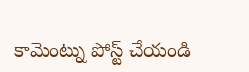కామెంట్ను పోస్ట్ చేయండి